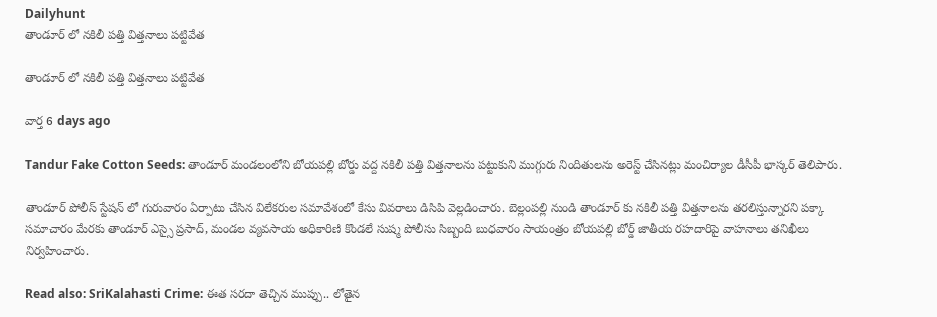Dailyhunt
తాండూర్ లో నకిలీ పత్తి విత్తనాలు పట్టివేత

తాండూర్ లో నకిలీ పత్తి విత్తనాలు పట్టివేత

వార్త 6 days ago

Tandur Fake Cotton Seeds: తాండూర్ మండలంలోని బోయపల్లి బోర్డు వద్ద నకిలీ పత్తి విత్తనాలను పట్టుకుని ముగ్గురు నిందితులను అరెస్ట్ చేసినట్లు మంచిర్యాల డీసీపీ భాస్కర్ తెలిపారు.

తాండూర్ పోలీస్ స్టేషన్ లో గురువారం ఏర్పాటు చేసిన విలేకరుల సమావేశంలో కేసు వివరాలు డిసిపి వెల్లడించారు. బెల్లంపల్లి నుండి తాండూర్ కు నకిలీ పత్తి విత్తనాలను తరలిస్తున్నారని పక్కా సమాచారం మేరకు తాండూర్ ఎస్సై ప్రసాద్, మండల వ్యవసాయ అధికారిణి కొండలే సుష్మ పోలీసు సిబ్బంది బుధవారం సాయంత్రం బోయపల్లి బోర్డ్ జాతీయ రహదారిపై వాహనాలు తనిఖీలు నిర్వహించారు.

Read also: SriKalahasti Crime: ఈత సరదా తెచ్చిన ముప్పు.. లోతైన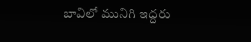బావిలో మునిగి ఇద్దరు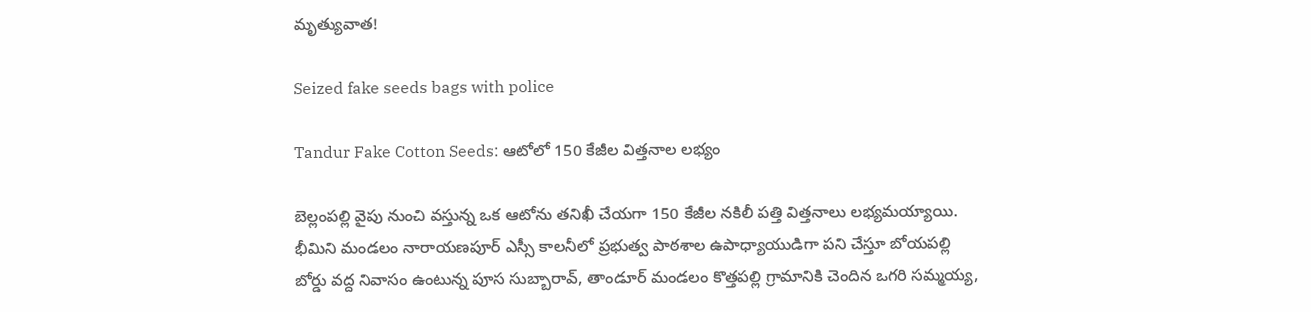మృత్యువాత!

Seized fake seeds bags with police

Tandur Fake Cotton Seeds: ఆటోలో 150 కేజీల విత్తనాల లభ్యం

బెల్లంపల్లి వైపు నుంచి వస్తున్న ఒక ఆటోను తనిఖీ చేయగా 150 కేజీల నకిలీ పత్తి విత్తనాలు లభ్యమయ్యాయి. భీమిని మండలం నారాయణపూర్ ఎస్సీ కాలనీలో ప్రభుత్వ పాఠశాల ఉపాధ్యాయుడిగా పని చేస్తూ బోయపల్లి బోర్డు వద్ద నివాసం ఉంటున్న పూస సుబ్బారావ్, తాండూర్ మండలం కొత్తపల్లి గ్రామానికి చెందిన ఒగరి సమ్మయ్య,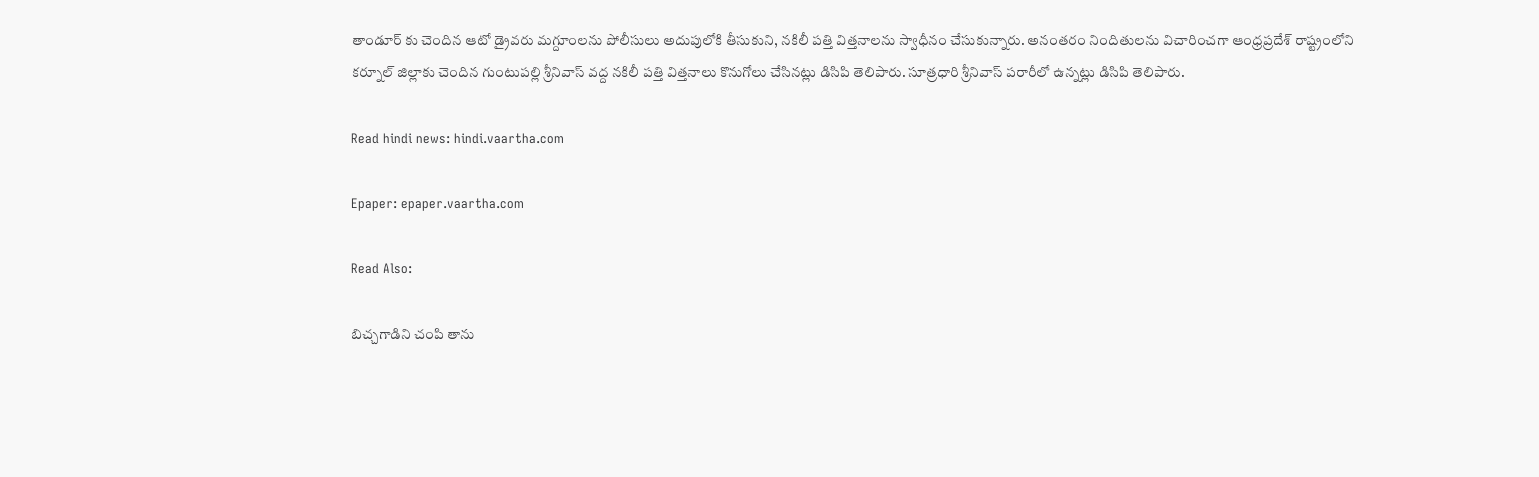తాండూర్ కు చెందిన ఆటో డ్రైవరు మగ్దూంలను పోలీసులు అదుపులోకి తీసుకుని, నకిలీ పత్తి విత్తనాలను స్వాధీనం చేసుకున్నారు. అనంతరం నిందితులను విచారించగా ఆంధ్రప్రదేశ్ రాష్ట్రంలోని కర్నూల్ జిల్లాకు చెందిన గుంటుపల్లి శ్రీనివాస్ వద్ద నకిలీ పత్తి విత్తనాలు కొనుగోలు చేసినట్లు డిసిపి తెలిపారు. సూత్రధారి శ్రీనివాస్ పరారీలో ఉన్నట్లు డిసిపి తెలిపారు.

Read hindi news: hindi.vaartha.com

Epaper: epaper.vaartha.com

Read Also:

బిచ్చగాడిని చంపి తాను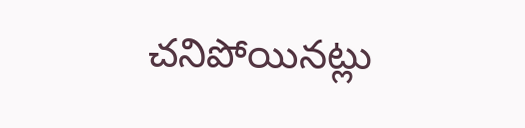చనిపోయినట్లు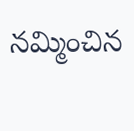నమ్మించిన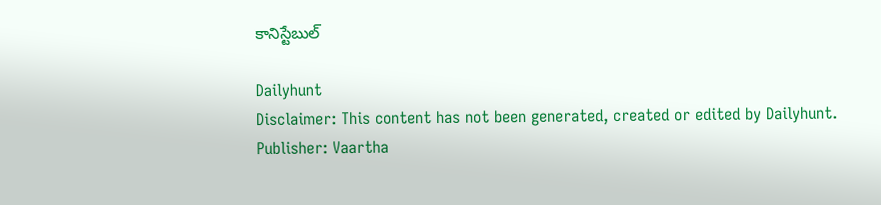కానిస్టేబుల్

Dailyhunt
Disclaimer: This content has not been generated, created or edited by Dailyhunt. Publisher: Vaartha